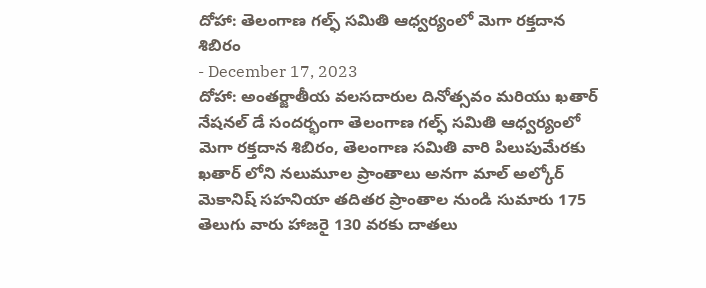దోహా: తెలంగాణ గల్ఫ్ సమితి ఆధ్వర్యంలో మెగా రక్తదాన శిబిరం
- December 17, 2023
దోహా: అంతర్జాతీయ వలసదారుల దినోత్సవం మరియు ఖతార్ నేషనల్ డే సందర్భంగా తెలంగాణ గల్ఫ్ సమితి ఆధ్వర్యంలో మెగా రక్తదాన శిబిరం, తెలంగాణ సమితి వారి పిలుపుమేరకు ఖతార్ లోని నలుమూల ప్రాంతాలు అనగా మాల్ అల్కోర్ మెకానిష్ సహనియా తదితర ప్రాంతాల నుండి సుమారు 175 తెలుగు వారు హాజరై 130 వరకు దాతలు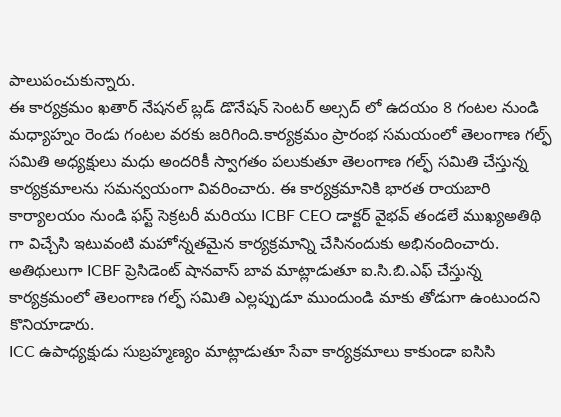పాలుపంచుకున్నారు.
ఈ కార్యక్రమం ఖతార్ నేషనల్ బ్లడ్ డొనేషన్ సెంటర్ అల్సద్ లో ఉదయం 8 గంటల నుండి మధ్యాహ్నం రెండు గంటల వరకు జరిగింది.కార్యక్రమం ప్రారంభ సమయంలో తెలంగాణ గల్ఫ్ సమితి అధ్యక్షులు మధు అందరికీ స్వాగతం పలుకుతూ తెలంగాణ గల్ఫ్ సమితి చేస్తున్న కార్యక్రమాలను సమన్వయంగా వివరించారు. ఈ కార్యక్రమానికి భారత రాయబారి కార్యాలయం నుండి ఫస్ట్ సెక్రటరీ మరియు ICBF CEO డాక్టర్ వైభవ్ తండలే ముఖ్యఅతిథి గా విచ్చేసి ఇటువంటి మహోన్నతమైన కార్యక్రమాన్ని చేసినందుకు అభినందించారు.
అతిథులుగా ICBF ప్రెసిడెంట్ షానవాస్ బావ మాట్లాడుతూ ఐ.సి.బి.ఎఫ్ చేస్తున్న కార్యక్రమంలో తెలంగాణ గల్ఫ్ సమితి ఎల్లప్పుడూ ముందుండి మాకు తోడుగా ఉంటుందని కొనియాడారు.
ICC ఉపాధ్యక్షుడు సుబ్రహ్మణ్యం మాట్లాడుతూ సేవా కార్యక్రమాలు కాకుండా ఐసిసి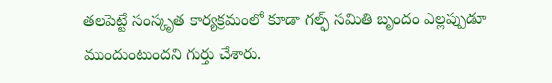తలపెట్టే సంస్కృత కార్యక్రమంలో కూడా గల్ఫ్ సమితి బృందం ఎల్లప్పుడూ ముందుంటుందని గుర్తు చేశారు.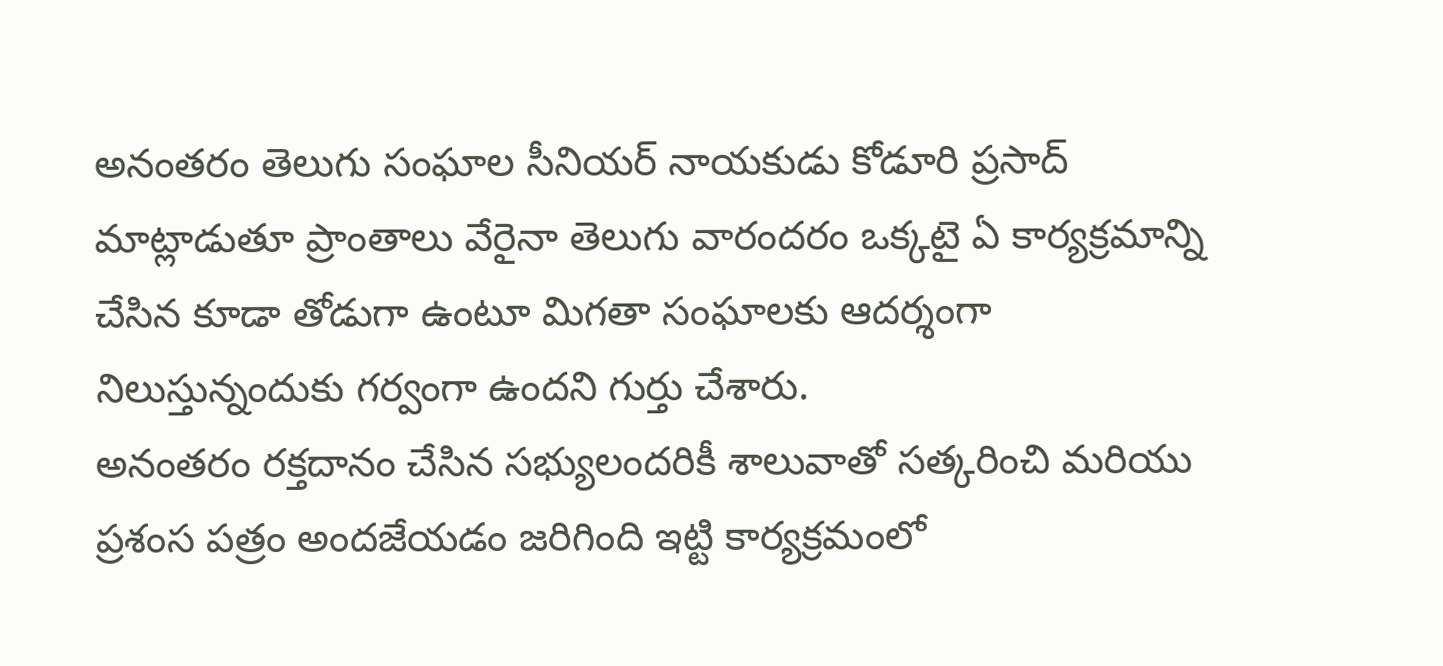అనంతరం తెలుగు సంఘాల సీనియర్ నాయకుడు కోడూరి ప్రసాద్ మాట్లాడుతూ ప్రాంతాలు వేరైనా తెలుగు వారందరం ఒక్కటై ఏ కార్యక్రమాన్ని చేసిన కూడా తోడుగా ఉంటూ మిగతా సంఘాలకు ఆదర్శంగా నిలుస్తున్నందుకు గర్వంగా ఉందని గుర్తు చేశారు.
అనంతరం రక్తదానం చేసిన సభ్యులందరికీ శాలువాతో సత్కరించి మరియు ప్రశంస పత్రం అందజేయడం జరిగింది ఇట్టి కార్యక్రమంలో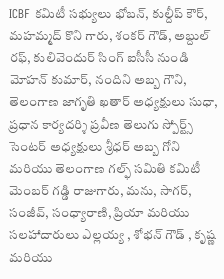ICBF కమిటీ సభ్యులు భోబన్, కుల్దీప్ కౌర్, మహమ్మద్ కొని గారు, శంకర్ గౌడ్, అబ్దుల్ రఫ్, కులివెందుర్ సింగ్ ఐసీసీ నుండి మోహన్ కుమార్, నందిని అబ్బ గౌని, తెలంగాణ జాగృతి ఖతార్ అధ్యక్షులు సుధా, ప్రధాన కార్యదర్శి ప్రవీణ తెలుగు స్పోర్ట్స్ సెంటర్ అధ్యక్షులు శ్రీధర్ అబ్బ గోని మరియు తెలంగాణ గల్ఫ్ సమితి కమిటీ మెంబర్ గడ్డి రాజుగారు, మను, సాగర్, సంజీవ్, సంధ్యారాణి, ప్రియా మరియు సలహాదారులు ఎల్లయ్య , శోభన్ గౌడ్ , కృష్ణ మరియు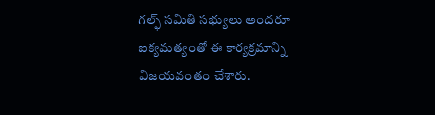గల్ఫ్ సమితి సభ్యులు అందరూ ఐక్యమత్యంతో ఈ కార్యక్రమాన్ని విజయవంతం చేశారు.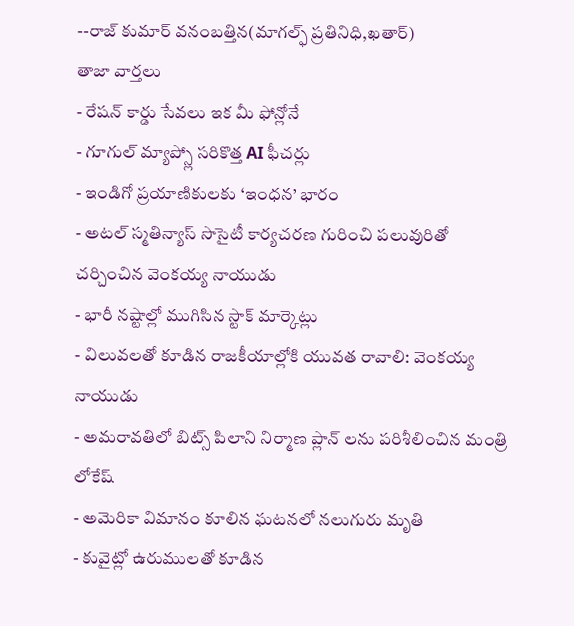--రాజ్ కుమార్ వనంబత్తిన(మాగల్ఫ్ ప్రతినిధి,ఖతార్)
తాజా వార్తలు
- రేషన్ కార్డు సేవలు ఇక మీ ఫోన్లోనే
- గూగుల్ మ్యాప్స్లో సరికొత్త AI ఫీచర్లు
- ఇండిగో ప్రయాణికులకు ‘ఇంధన’ భారం
- అటల్ స్మతిన్యాస్ సొసైటీ కార్యచరణ గురించి పలువురితో చర్చించిన వెంకయ్య నాయుడు
- భారీ నష్టాల్లో ముగిసిన స్టాక్ మార్కెట్లు
- విలువలతో కూడిన రాజకీయాల్లోకి యువత రావాలి: వెంకయ్య నాయుడు
- అమరావతిలో బిట్స్ పిలాని నిర్మాణ ప్లాన్ లను పరిశీలించిన మంత్రి లోకేష్
- అమెరికా విమానం కూలిన ఘటనలో నలుగురు మృతి
- కువైట్లో ఉరుములతో కూడిన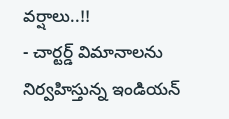వర్షాలు..!!
- చార్టర్డ్ విమానాలను నిర్వహిస్తున్న ఇండియన్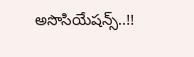అసొసియేషన్స్..!!